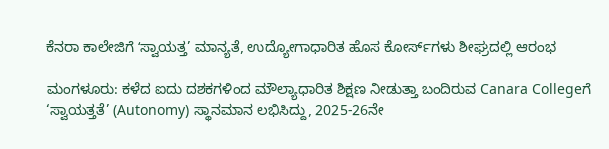ಕೆನರಾ ಕಾಲೇಜಿಗೆ ʻಸ್ವಾಯತ್ತ’ ಮಾನ್ಯತೆ, ಉದ್ಯೋಗಾಧಾರಿತ ಹೊಸ ಕೋರ್ಸ್‌ಗಳು ಶೀಘ್ರದಲ್ಲಿ ಆರಂಭ

ಮಂಗಳೂರು: ಕಳೆದ ಐದು ದಶಕಗಳಿಂದ ಮೌಲ್ಯಾಧಾರಿತ ಶಿಕ್ಷಣ ನೀಡುತ್ತಾ ಬಂದಿರುವ Canara Collegeಗೆ ‘ಸ್ವಾಯತ್ತತೆ’ (Autonomy) ಸ್ಥಾನಮಾನ ಲಭಿಸಿದ್ದು, 2025-26ನೇ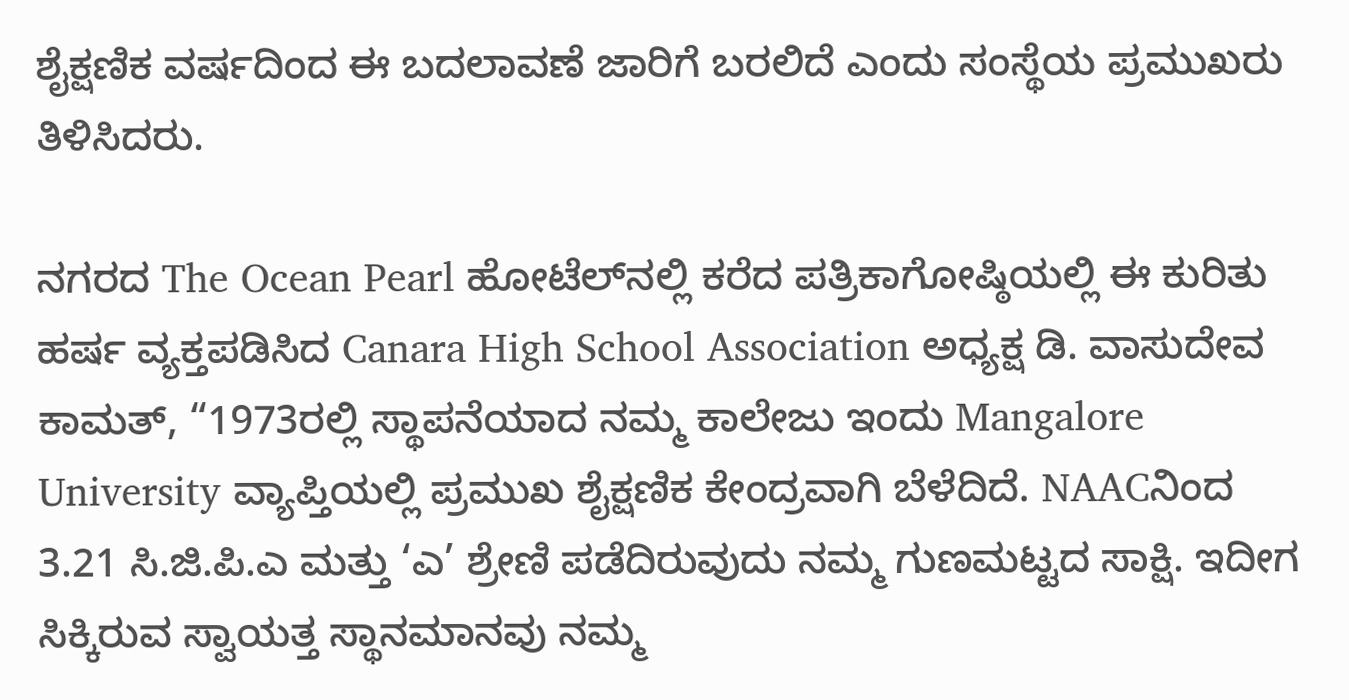ಶೈಕ್ಷಣಿಕ ವರ್ಷದಿಂದ ಈ ಬದಲಾವಣೆ ಜಾರಿಗೆ ಬರಲಿದೆ ಎಂದು ಸಂಸ್ಥೆಯ ಪ್ರಮುಖರು ತಿಳಿಸಿದರು.

ನಗರದ The Ocean Pearl ಹೋಟೆಲ್‌ನಲ್ಲಿ ಕರೆದ ಪತ್ರಿಕಾಗೋಷ್ಠಿಯಲ್ಲಿ ಈ ಕುರಿತು ಹರ್ಷ ವ್ಯಕ್ತಪಡಿಸಿದ Canara High School Association ಅಧ್ಯಕ್ಷ ಡಿ. ವಾಸುದೇವ ಕಾಮತ್, “1973ರಲ್ಲಿ ಸ್ಥಾಪನೆಯಾದ ನಮ್ಮ ಕಾಲೇಜು ಇಂದು Mangalore University ವ್ಯಾಪ್ತಿಯಲ್ಲಿ ಪ್ರಮುಖ ಶೈಕ್ಷಣಿಕ ಕೇಂದ್ರವಾಗಿ ಬೆಳೆದಿದೆ. NAACನಿಂದ 3.21 ಸಿ.ಜಿ.ಪಿ.ಎ ಮತ್ತು ‘ಎ’ ಶ್ರೇಣಿ ಪಡೆದಿರುವುದು ನಮ್ಮ ಗುಣಮಟ್ಟದ ಸಾಕ್ಷಿ. ಇದೀಗ ಸಿಕ್ಕಿರುವ ಸ್ವಾಯತ್ತ ಸ್ಥಾನಮಾನವು ನಮ್ಮ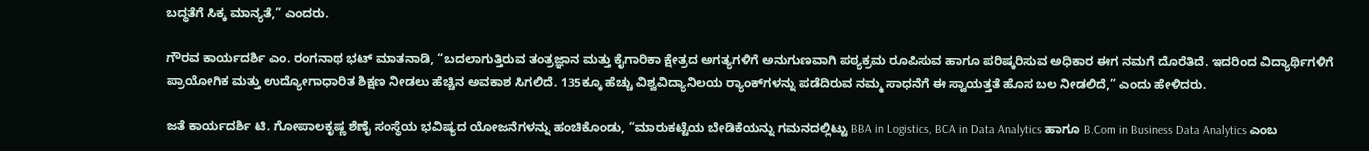ಬದ್ಧತೆಗೆ ಸಿಕ್ಕ ಮಾನ್ಯತೆ,” ಎಂದರು.

ಗೌರವ ಕಾರ್ಯದರ್ಶಿ ಎಂ. ರಂಗನಾಥ ಭಟ್ ಮಾತನಾಡಿ, “ಬದಲಾಗುತ್ತಿರುವ ತಂತ್ರಜ್ಞಾನ ಮತ್ತು ಕೈಗಾರಿಕಾ ಕ್ಷೇತ್ರದ ಅಗತ್ಯಗಳಿಗೆ ಅನುಗುಣವಾಗಿ ಪಠ್ಯಕ್ರಮ ರೂಪಿಸುವ ಹಾಗೂ ಪರಿಷ್ಕರಿಸುವ ಅಧಿಕಾರ ಈಗ ನಮಗೆ ದೊರೆತಿದೆ. ಇದರಿಂದ ವಿದ್ಯಾರ್ಥಿಗಳಿಗೆ ಪ್ರಾಯೋಗಿಕ ಮತ್ತು ಉದ್ಯೋಗಾಧಾರಿತ ಶಿಕ್ಷಣ ನೀಡಲು ಹೆಚ್ಚಿನ ಅವಕಾಶ ಸಿಗಲಿದೆ. 135ಕ್ಕೂ ಹೆಚ್ಚು ವಿಶ್ವವಿದ್ಯಾನಿಲಯ ರ್‍ಯಾಂಕ್‌ಗಳನ್ನು ಪಡೆದಿರುವ ನಮ್ಮ ಸಾಧನೆಗೆ ಈ ಸ್ವಾಯತ್ತತೆ ಹೊಸ ಬಲ ನೀಡಲಿದೆ,” ಎಂದು ಹೇಳಿದರು.

ಜತೆ ಕಾರ್ಯದರ್ಶಿ ಟಿ. ಗೋಪಾಲಕೃಷ್ಣ ಶೆಣೈ ಸಂಸ್ಥೆಯ ಭವಿಷ್ಯದ ಯೋಜನೆಗಳನ್ನು ಹಂಚಿಕೊಂಡು, “ಮಾರುಕಟ್ಟೆಯ ಬೇಡಿಕೆಯನ್ನು ಗಮನದಲ್ಲಿಟ್ಟು BBA in Logistics, BCA in Data Analytics ಹಾಗೂ B.Com in Business Data Analytics ಎಂಬ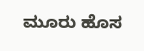ಮೂರು ಹೊಸ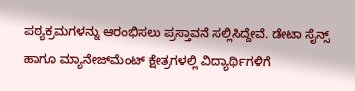ಪಠ್ಯಕ್ರಮಗಳನ್ನು ಆರಂಭಿಸಲು ಪ್ರಸ್ತಾವನೆ ಸಲ್ಲಿಸಿದ್ದೇವೆ. ಡೇಟಾ ಸೈನ್ಸ್ ಹಾಗೂ ಮ್ಯಾನೇಜ್‌ಮೆಂಟ್ ಕ್ಷೇತ್ರಗಳಲ್ಲಿ ವಿದ್ಯಾರ್ಥಿಗಳಿಗೆ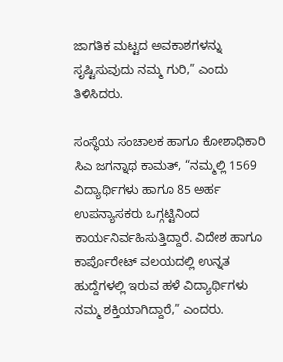ಜಾಗತಿಕ ಮಟ್ಟದ ಅವಕಾಶಗಳನ್ನು ಸೃಷ್ಟಿಸುವುದು ನಮ್ಮ ಗುರಿ,” ಎಂದು ತಿಳಿಸಿದರು.

ಸಂಸ್ಥೆಯ ಸಂಚಾಲಕ ಹಾಗೂ ಕೋಶಾಧಿಕಾರಿ ಸಿಎ ಜಗನ್ನಾಥ ಕಾಮತ್, “ನಮ್ಮಲ್ಲಿ 1569 ವಿದ್ಯಾರ್ಥಿಗಳು ಹಾಗೂ 85 ಅರ್ಹ ಉಪನ್ಯಾಸಕರು ಒಗ್ಗಟ್ಟಿನಿಂದ ಕಾರ್ಯನಿರ್ವಹಿಸುತ್ತಿದ್ದಾರೆ. ವಿದೇಶ ಹಾಗೂ ಕಾರ್ಪೊರೇಟ್ ವಲಯದಲ್ಲಿ ಉನ್ನತ ಹುದ್ದೆಗಳಲ್ಲಿ ಇರುವ ಹಳೆ ವಿದ್ಯಾರ್ಥಿಗಳು ನಮ್ಮ ಶಕ್ತಿಯಾಗಿದ್ದಾರೆ,” ಎಂದರು.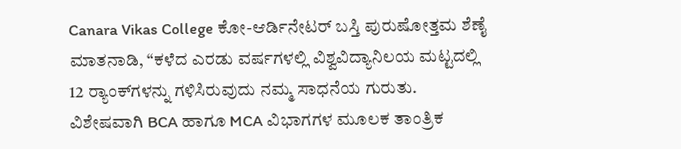Canara Vikas College ಕೋ-ಆರ್ಡಿನೇಟರ್ ಬಸ್ತಿ ಪುರುಷೋತ್ತಮ ಶೆಣೈ ಮಾತನಾಡಿ, “ಕಳೆದ ಎರಡು ವರ್ಷಗಳಲ್ಲಿ ವಿಶ್ವವಿದ್ಯಾನಿಲಯ ಮಟ್ಟದಲ್ಲಿ 12 ರ್‍ಯಾಂಕ್‌ಗಳನ್ನು ಗಳಿಸಿರುವುದು ನಮ್ಮ ಸಾಧನೆಯ ಗುರುತು. ವಿಶೇಷವಾಗಿ BCA ಹಾಗೂ MCA ವಿಭಾಗಗಳ ಮೂಲಕ ತಾಂತ್ರಿಕ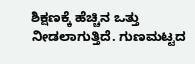ಶಿಕ್ಷಣಕ್ಕೆ ಹೆಚ್ಚಿನ ಒತ್ತು ನೀಡಲಾಗುತ್ತಿದೆ. ಗುಣಮಟ್ಟದ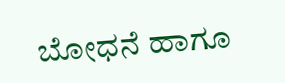ಬೋಧನೆ ಹಾಗೂ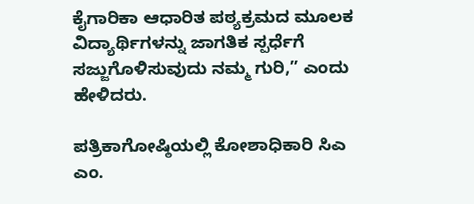ಕೈಗಾರಿಕಾ ಆಧಾರಿತ ಪಠ್ಯಕ್ರಮದ ಮೂಲಕ ವಿದ್ಯಾರ್ಥಿಗಳನ್ನು ಜಾಗತಿಕ ಸ್ಪರ್ಧೆಗೆ ಸಜ್ಜುಗೊಳಿಸುವುದು ನಮ್ಮ ಗುರಿ,” ಎಂದು ಹೇಳಿದರು.

ಪತ್ರಿಕಾಗೋಷ್ಠಿಯಲ್ಲಿ ಕೋಶಾಧಿಕಾರಿ ಸಿಎ ಎಂ.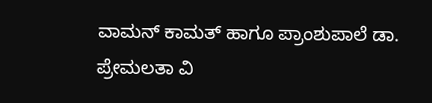ವಾಮನ್ ಕಾಮತ್ ಹಾಗೂ ಪ್ರಾಂಶುಪಾಲೆ ಡಾ. ಪ್ರೇಮಲತಾ ವಿ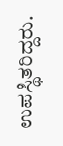ಉಪಸ್ಥಿತರಿದ್ದರು.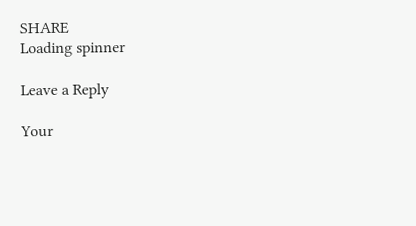SHARE
Loading spinner

Leave a Reply

Your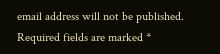email address will not be published. Required fields are marked *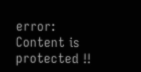error: Content is protected !!